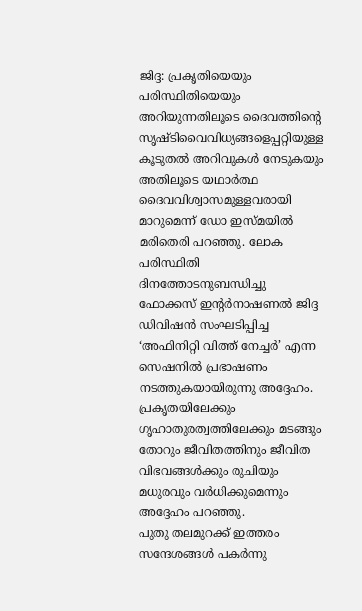ജിദ്ദ: പ്രകൃതിയെയും പരിസ്ഥിതിയെയും അറിയുന്നതിലൂടെ ദൈവത്തിന്റെ സൃഷ്ടിവൈവിധ്യങ്ങളെപ്പറ്റിയുള്ള കൂടുതൽ അറിവുകൾ നേടുകയും അതിലൂടെ യഥാർത്ഥ ദൈവവിശ്വാസമുള്ളവരായി മാറുമെന്ന് ഡോ ഇസ്മയിൽ മരിതെരി പറഞ്ഞു. ലോക പരിസ്ഥിതി ദിനത്തോടനുബന്ധിച്ചു ഫോക്കസ് ഇന്റർനാഷണൽ ജിദ്ദ ഡിവിഷൻ സംഘടിപ്പിച്ച ‘അഫിനിറ്റി വിത്ത് നേച്ചർ’ എന്ന സെഷനിൽ പ്രഭാഷണം നടത്തുകയായിരുന്നു അദ്ദേഹം. പ്രകൃതയിലേക്കും ഗൃഹാതുരത്വത്തിലേക്കും മടങ്ങും തോറും ജീവിതത്തിനും ജീവിത വിഭവങ്ങൾക്കും രുചിയും മധുരവും വർധിക്കുമെന്നും അദ്ദേഹം പറഞ്ഞു.
പുതു തലമുറക്ക് ഇത്തരം സന്ദേശങ്ങൾ പകർന്നു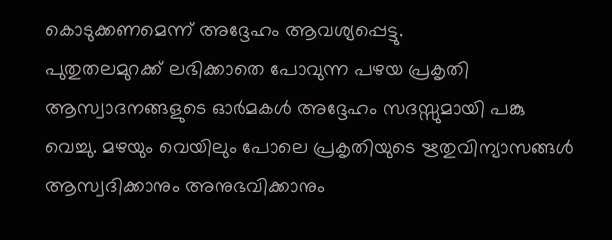കൊടുക്കണമെന്ന് അദ്ദേഹം ആവശ്യപ്പെട്ടു.
പുതുതലമുറക്ക് ലഭിക്കാതെ പോവുന്ന പഴയ പ്രകൃതി ആസ്വാദനങ്ങളുടെ ഓർമകൾ അദ്ദേഹം സദസ്സുമായി പങ്കു വെച്ചു. മഴയും വെയിലും പോലെ പ്രകൃതിയുടെ ഋതുവിന്യാസങ്ങൾ ആസ്വദിക്കാനും അനുഭവിക്കാനും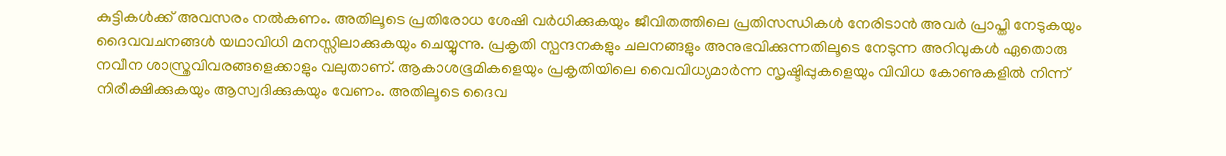കുട്ടികൾക്ക് അവസരം നൽകണം. അതിലൂടെ പ്രതിരോധ ശേഷി വർധിക്കുകയും ജീവിതത്തിലെ പ്രതിസന്ധികൾ നേരിടാൻ അവർ പ്രാപ്തി നേടുകയും ദൈവവചനങ്ങൾ യഥാവിധി മനസ്സിലാക്കുകയും ചെയ്യുന്നു. പ്രകൃതി സ്പന്ദനകളും ചലനങ്ങളും അനുഭവിക്കുന്നതിലൂടെ നേടുന്ന അറിവുകൾ ഏതൊരു നവീന ശാസ്ത്രവിവരങ്ങളെക്കാളും വലുതാണ്. ആകാശഭൂമികളെയും പ്രകൃതിയിലെ വൈവിധ്യമാർന്ന സൃഷ്ടിപ്പുകളെയും വിവിധ കോണുകളിൽ നിന്ന് നിരീക്ഷിക്കുകയും ആസ്വദിക്കുകയും വേണം. അതിലൂടെ ദൈവ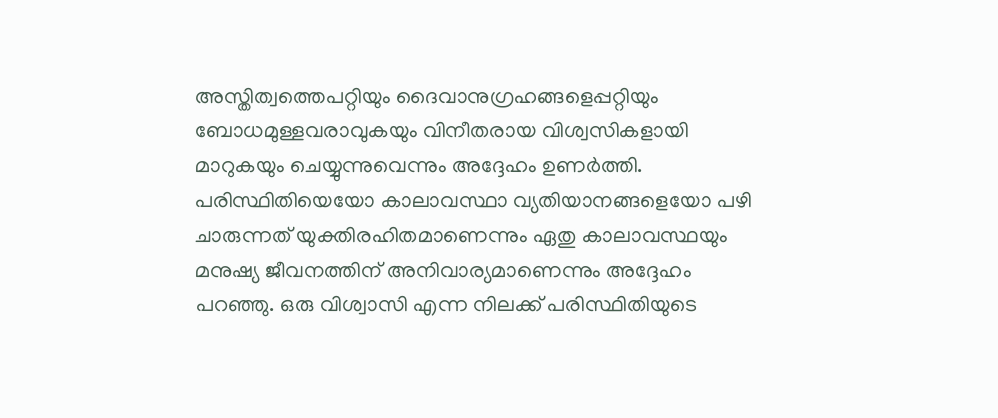അസ്തിത്വത്തെപറ്റിയും ദൈവാനുഗ്രഹങ്ങളെപ്പറ്റിയും ബോധമുള്ളവരാവുകയും വിനീതരായ വിശ്വസികളായി മാറുകയും ചെയ്യുന്നുവെന്നും അദ്ദേഹം ഉണർത്തി.
പരിസ്ഥിതിയെയോ കാലാവസ്ഥാ വ്യതിയാനങ്ങളെയോ പഴി ചാരുന്നത് യുക്തിരഹിതമാണെന്നും ഏതു കാലാവസ്ഥയും മനുഷ്യ ജീവനത്തിന് അനിവാര്യമാണെന്നും അദ്ദേഹം പറഞ്ഞു. ഒരു വിശ്വാസി എന്ന നിലക്ക് പരിസ്ഥിതിയുടെ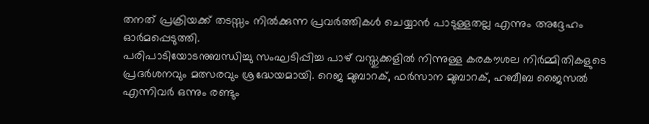തനത് പ്രക്രിയക്ക് തടസ്സം നിൽക്കുന്ന പ്രവർത്തികൾ ചെയ്യാൻ പാടുള്ളതല്ല എന്നും അദ്ദേഹം ഓർമപ്പെടുത്തി.
പരിപാടിയോടനുബന്ധിച്ചു സംഘടിപ്പിച്ച പാഴ് വസ്തുക്കളിൽ നിന്നുള്ള കരകൗശല നിർമ്മിതികളുടെ പ്രദർശനവും മത്സരവും ശ്രദ്ധേയമായി. റെജ മുബാറക്, ഫർസാന മുബാറക്, ഹബീബ ജൈസൽ എന്നിവർ ഒന്നും രണ്ടും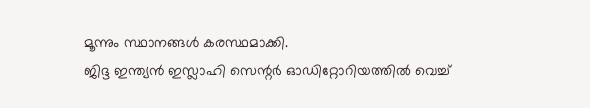മൂന്നും സ്ഥാനങ്ങൾ കരസ്ഥമാക്കി.
ജിദ്ദ ഇന്ത്യൻ ഇസ്ലാഹി സെന്റർ ഓഡിറ്റോറിയത്തിൽ വെച്ച്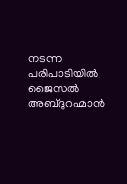നടന്ന പരിപാടിയിൽ ജൈസൽ അബ്ദുറഹ്മാൻ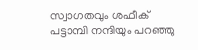സ്വാഗതവും ശഫീക് പട്ടാമ്പി നന്ദിയും പറഞ്ഞു